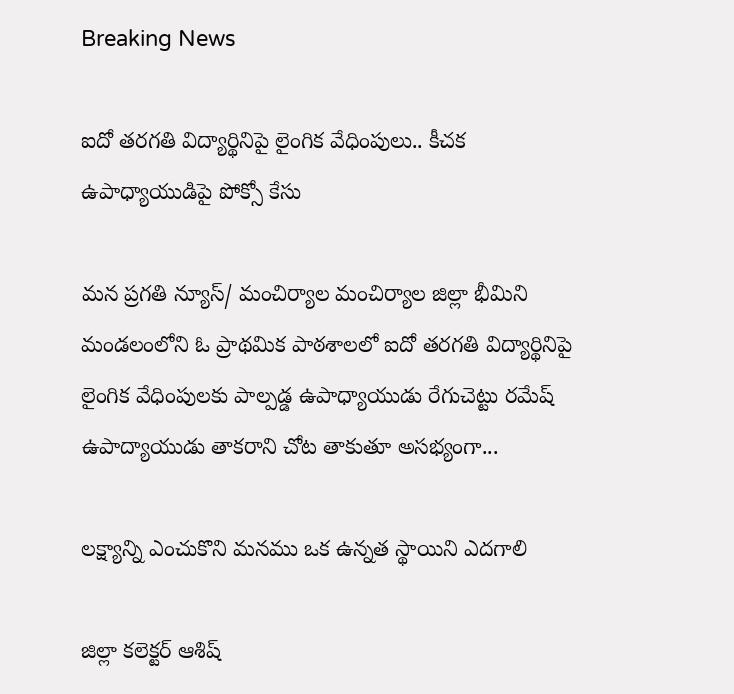Breaking News

ఐదో తరగతి విద్యార్థినిపై లైంగిక వేధింపులు.. కీచక ఉపాధ్యాయుడిపై పోక్సో కేసు

మన ప్రగతి న్యూస్/ మంచిర్యాల మంచిర్యాల జిల్లా భీమిని మండలంలోని ఓ ప్రాథమిక పాఠశాలలో ఐదో తరగతి విద్యార్థినిపై లైంగిక వేధింపులకు పాల్పడ్డ ఉపాధ్యాయుడు రేగుచెట్టు రమేష్ ఉపాద్యాయుడు తాకరాని చోట తాకుతూ అసభ్యంగా...

లక్ష్యాన్ని ఎంచుకొని మనము ఒక ఉన్నత స్థాయిని ఎదగాలి

జిల్లా కలెక్టర్ ఆశిష్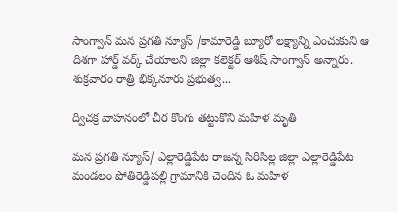సాంగ్వాన్ మన ప్రగతి న్యూస్ /కామారెడ్డి బ్యూరో లక్ష్యాన్ని ఎంచుకుని ఆ దిశగా హార్డ్ వర్క్ చేయాలని జిల్లా కలెక్టర్ ఆశిష్ సాంగ్వాన్ అన్నారు. శుక్రవారం రాత్రి భిక్కనూరు ప్రభుత్వ...

ద్విచక్ర వాహనంలో చీర కొంగు తట్టుకొని మహిళ మృతి

మన ప్రగతి న్యూస్/ ఎల్లారెడ్డిపేట రాజన్న సిరిసిల్ల జిల్లా ఎల్లారెడ్డిపేట మండలం పోతిరెడ్డిపల్లి గ్రామానికి చెందిన ఓ మహిళ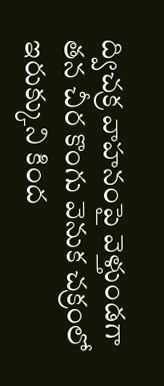ద్విచక్ర వాహనంపై వెళ్తుండగా తన చీర కొంగు వెనుక చక్రంలో ఇరుక్కుని కింద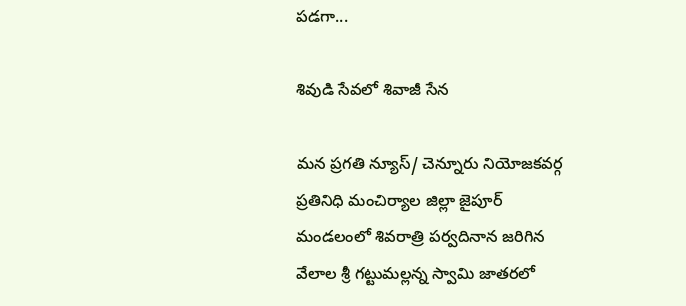పడగా...

శివుడి సేవలో శివాజీ సేన

మన ప్రగతి న్యూస్/ చెన్నూరు నియోజకవర్గ ప్రతినిధి మంచిర్యాల జిల్లా జైపూర్ మండలంలో శివరాత్రి పర్వదినాన జరిగిన వేలాల శ్రీ గట్టుమల్లన్న స్వామి జాతరలో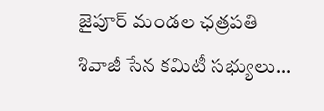జైపూర్ మండల ఛత్రపతి శివాజీ సేన కమిటీ సభ్యులు...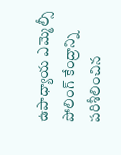ఉపాధ్యాయ ఎమ్మెల్సీ పోలింగ్ కేంద్రాన్ని పరిశీలించిన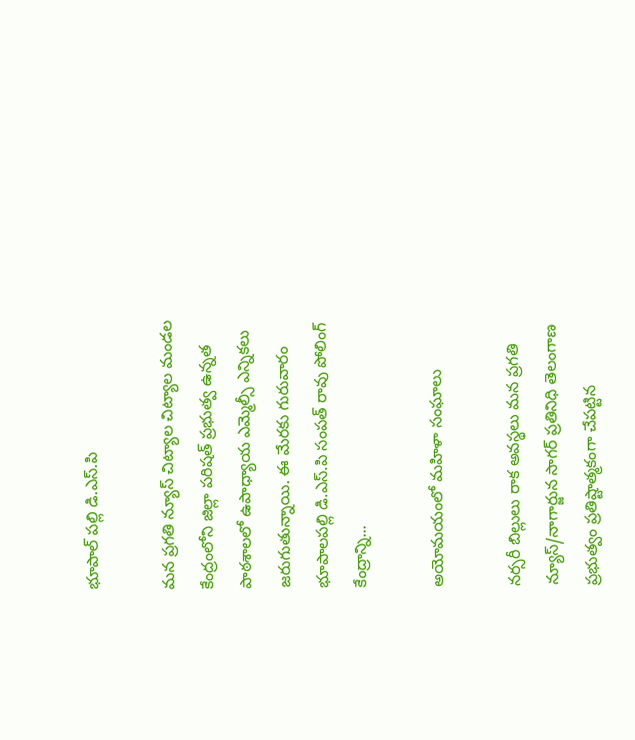భూపాల్ పల్లి డి.ఎస్.పి

మన ప్రగతి న్యూస్ చిట్యాల చిట్యాల మండల కేంద్రంలోని జిల్లా పరిషత్ ప్రభుత్వ ఉన్నత పాఠశాలలో ఉపాధ్యాయ ఎమ్మెల్సీ ఎన్నికలు జరుగుతున్నాయి. ఈ మేరకు గురువారం భూపాలపల్లి డి.ఎస్.పి సంపత్ రావు పోలింగ్ కేంద్రాన్ని...

అయోమయంలో మహిళా సంఘాలు

నర్సరీ బిల్లులు రాక అవస్థలు మన ప్రగతి న్యూస్/నాగార్జున సాగర్ ప్రతినిధి తెలంగాణ ప్రభుత్వం ప్రతిష్టాత్మకంగా చేపట్టిన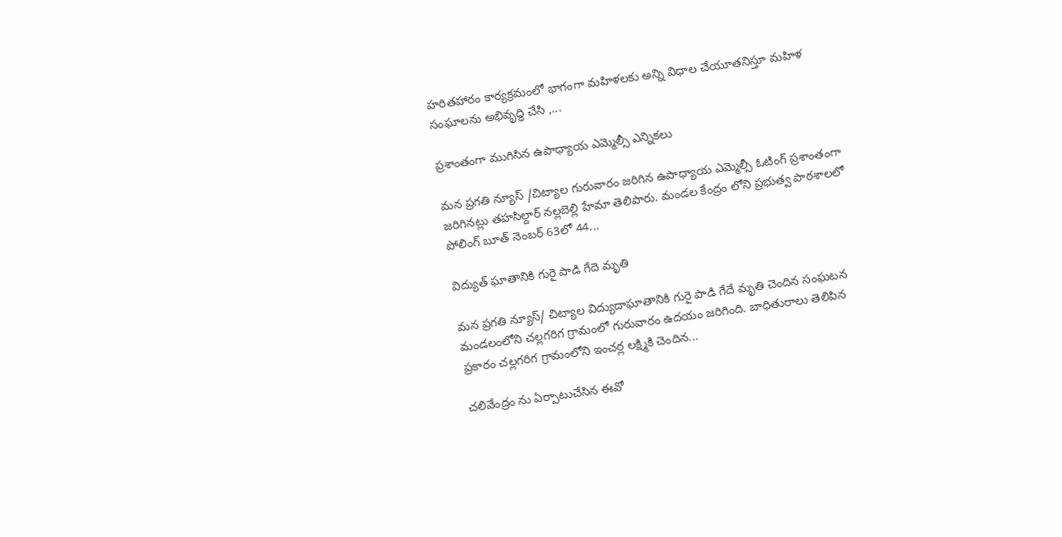హరితహారం కార్యక్రమంలో భాగంగా మహిళలకు అన్ని విధాల చేయూతనిస్తూ మహిళ సంఘాలను అభివృద్ధి చేసి ,...

ప్రశాంతంగా ముగిసిన ఉపాధ్యాయ ఎమ్మెల్సీ ఎన్నికలు

మన ప్రగతి న్యూస్ /చిట్యాల గురువారం జరిగిన ఉపాధ్యాయ ఎమ్మెల్సీ ఓటింగ్ ప్రశాంతంగా జరిగినట్లు తహసిల్దార్ నల్లబెల్లి హేమా తెలిపారు. మండల కేంద్రం లోని ప్రభుత్వ పాఠశాలలో పోలింగ్ బూత్ నెంబర్ 63లో 44...

విద్యుత్ ఘాతానికి గురై పాడి గేదె మృతి

మన ప్రగతి న్యూస్/ చిట్యాల విద్యుదాఘాతానికి గురై పాడి గేదే మృతి చెందిన సంఘటన మండలంలోని చల్లగరిగ గ్రామంలో గురువారం ఉదయం జరిగింది. బాధితురాలు తెలిపిన ప్రకారం చల్లగరిగ గ్రామంలోని ఇంచర్ల లక్ష్మికి చెందిన...

చలివేంద్రం ను ఏర్పాటుచేసిన ఈవో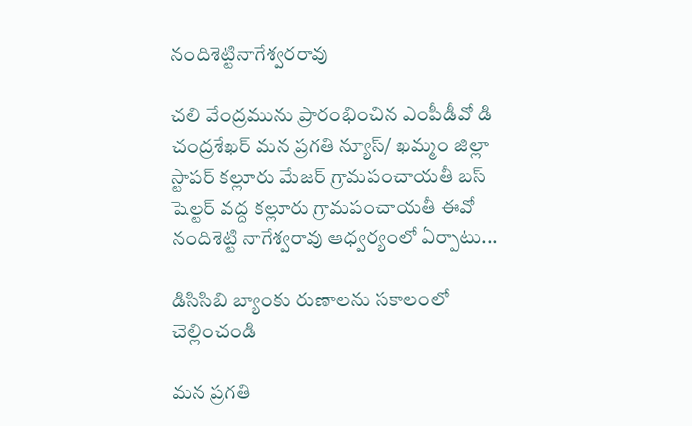నందిశెట్టినాగేశ్వరరావు

చలి వేంద్రమును ప్రారంభించిన ఎంపీడీవో డి చంద్రశేఖర్ మన ప్రగతి న్యూస్/ ఖమ్మం జిల్లా స్టాపర్ కల్లూరు మేజర్ గ్రామపంచాయతీ బస్ షెల్టర్ వద్ద కల్లూరు గ్రామపంచాయతీ ఈవో నందిశెట్టి నాగేశ్వరావు ఆధ్వర్యంలో ఏర్పాటు...

డిసిసిబి బ్యాంకు రుణాలను సకాలంలో చెల్లించండి

మన ప్రగతి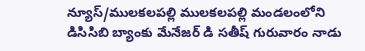న్యూస్/ములకలపల్లి ములకలపల్లి మండలంలోని డిసిసిబి బ్యాంకు మేనేజర్ డి సతీష్ గురువారం నాడు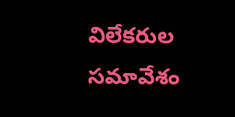విలేకరుల సమావేశం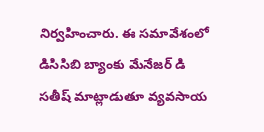నిర్వహించారు. ఈ సమావేశంలో డిసిసిబి బ్యాంకు మేనేజర్ డి సతీష్ మాట్లాడుతూ వ్యవసాయ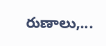రుణాలు,...